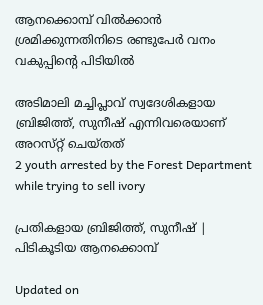ആനക്കൊമ്പ് വിൽക്കാൻ ശ്രമിക്കുന്നതിനിടെ രണ്ടുപേർ വനം വകുപ്പിന്‍റെ പിടിയിൽ

അടിമാലി മച്ചിപ്ലാവ് സ്വദേശികളായ ബ്രിജിത്ത്, സുനീഷ് എന്നിവരെയാണ് അറസ്‌റ്റ് ചെയ്തത്
2 youth arrested by the Forest Department while trying to sell ivory

പ്രതികളായ ബ്രിജിത്ത്, സുനീഷ് | പിടികൂടിയ ആനക്കൊമ്പ്

Updated on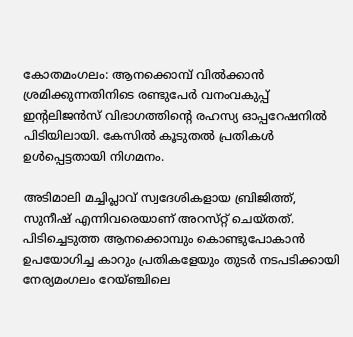കോതമംഗലം: ആനക്കൊമ്പ് വിൽക്കാൻ ശ്രമിക്കുന്നതിനിടെ രണ്ടുപേർ വനംവകുപ്പ് ഇന്‍റലിജൻസ് വിഭാഗത്തിന്‍റെ രഹസ്യ ഓപ്പറേഷനിൽ പിടിയിലായി. കേസിൽ കൂടുതൽ പ്രതികൾ ഉൾപ്പെട്ടതായി നിഗമനം.

അടിമാലി മച്ചിപ്ലാവ് സ്വദേശികളായ ബ്രിജിത്ത്, സുനീഷ് എന്നിവരെയാണ് അറസ്‌റ്റ് ചെയ്തത്. പിടിച്ചെടുത്ത ആനക്കൊമ്പും കൊണ്ടുപോകാൻ ഉപയോഗിച്ച കാറും പ്രതികളേയും തുടർ നടപടിക്കായി നേര്യമംഗലം റേയ്ഞ്ചിലെ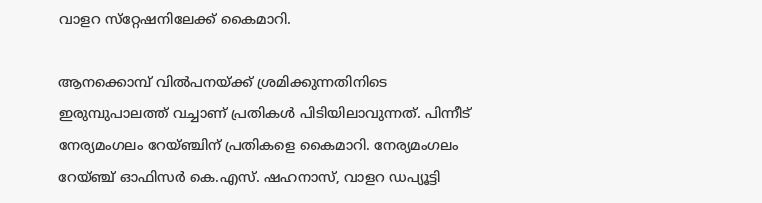വാളറ സ്‌റ്റേഷനിലേക്ക് കൈമാറി.

ആനക്കൊമ്പ് വിൽപനയ്ക്ക് ശ്രമിക്കുന്നതിനിടെ ഇരുമ്പുപാലത്ത് വച്ചാണ് പ്രതികൾ പിടിയിലാവുന്നത്. പിന്നീട് നേര്യമംഗലം റേയ്ഞ്ചിന് പ്രതികളെ കൈമാറി. നേര്യമംഗലം റേയ്ഞ്ച് ഓഫിസർ കെ.എസ്. ഷഹനാസ്, വാളറ ഡപ്യൂട്ടി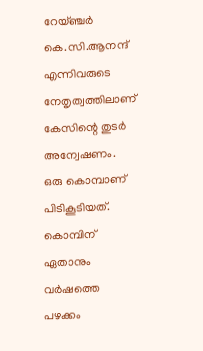റേയ്ഞ്ചർ കെ.സി.ആനന്ദ് എന്നിവരുടെ നേതൃത്വത്തിലാണ് കേസിന്റെ തുടർ അന്വേഷണം. ഒരു കൊമ്പാണ് പിടികൂടിയത്. കൊമ്പിന് ഏതാനും വർഷത്തെ പഴക്കം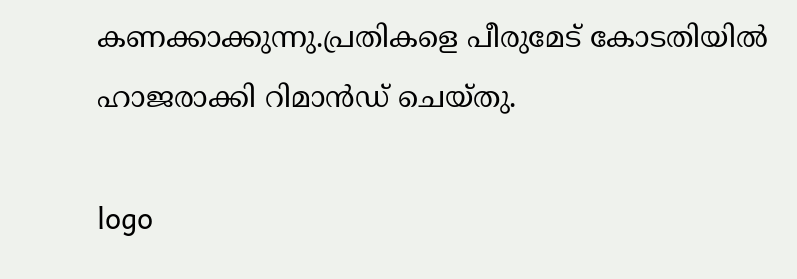കണക്കാക്കുന്നു.പ്രതികളെ പീരുമേട് കോടതിയിൽ ഹാജരാക്കി റിമാൻഡ് ചെയ്തു.

logo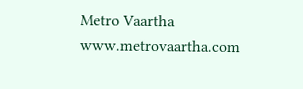Metro Vaartha
www.metrovaartha.com